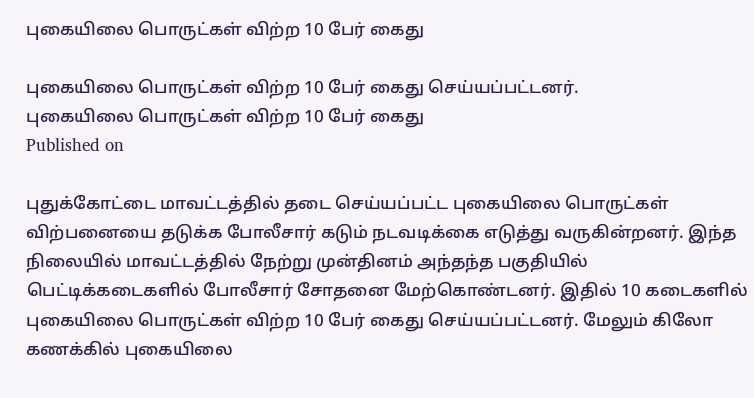புகையிலை பொருட்கள் விற்ற 10 பேர் கைது

புகையிலை பொருட்கள் விற்ற 10 பேர் கைது செய்யப்பட்டனர்.
புகையிலை பொருட்கள் விற்ற 10 பேர் கைது
Published on

புதுக்கோட்டை மாவட்டத்தில் தடை செய்யப்பட்ட புகையிலை பொருட்கள் விற்பனையை தடுக்க போலீசார் கடும் நடவடிக்கை எடுத்து வருகின்றனர். இந்த நிலையில் மாவட்டத்தில் நேற்று முன்தினம் அந்தந்த பகுதியில் பெட்டிக்கடைகளில் போலீசார் சோதனை மேற்கொண்டனர். இதில் 10 கடைகளில் புகையிலை பொருட்கள் விற்ற 10 பேர் கைது செய்யப்பட்டனர். மேலும் கிலோ கணக்கில் புகையிலை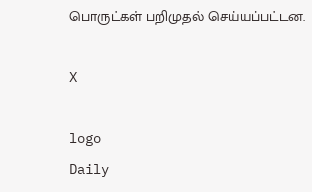பொருட்கள் பறிமுதல் செய்யப்பட்டன.

X

logo
Daily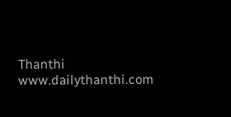Thanthi
www.dailythanthi.com